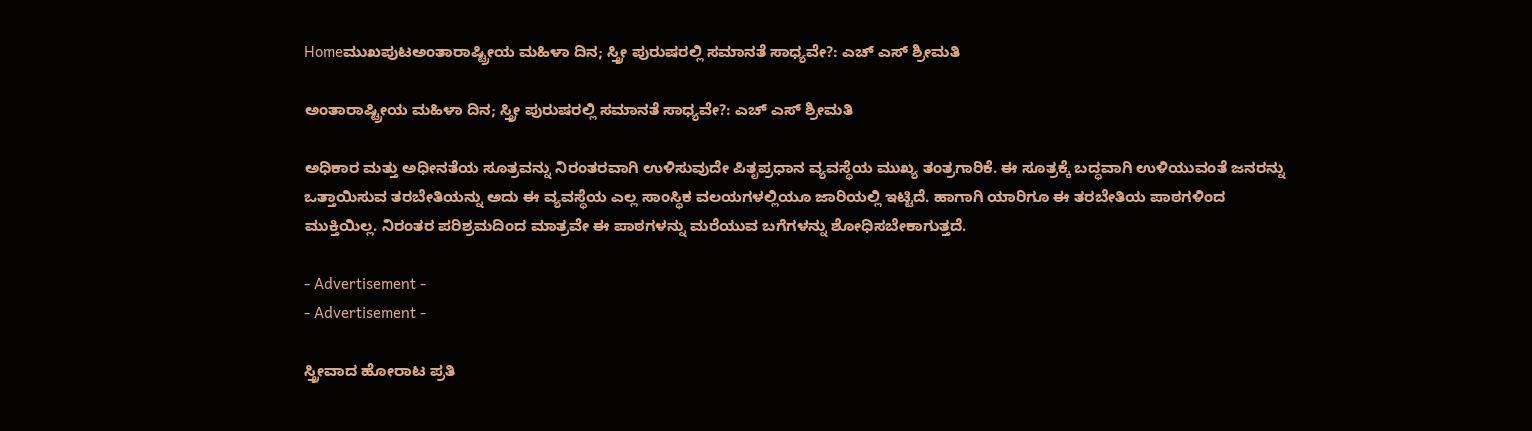Homeಮುಖಪುಟಅಂತಾರಾಷ್ಟ್ರೀಯ ಮಹಿಳಾ ದಿನ; ಸ್ತ್ರೀ ಪುರುಷರಲ್ಲಿ ಸಮಾನತೆ ಸಾಧ್ಯವೇ?: ಎಚ್ ಎಸ್ ಶ್ರೀಮತಿ

ಅಂತಾರಾಷ್ಟ್ರೀಯ ಮಹಿಳಾ ದಿನ; ಸ್ತ್ರೀ ಪುರುಷರಲ್ಲಿ ಸಮಾನತೆ ಸಾಧ್ಯವೇ?: ಎಚ್ ಎಸ್ ಶ್ರೀಮತಿ

ಅಧಿಕಾರ ಮತ್ತು ಅಧೀನತೆಯ ಸೂತ್ರವನ್ನು ನಿರಂತರವಾಗಿ ಉಳಿಸುವುದೇ ಪಿತೃಪ್ರಧಾನ ವ್ಯವಸ್ಥೆಯ ಮುಖ್ಯ ತಂತ್ರಗಾರಿಕೆ. ಈ ಸೂತ್ರಕ್ಕೆ ಬದ್ಧವಾಗಿ ಉಳಿಯುವಂತೆ ಜನರನ್ನು ಒತ್ತಾಯಿಸುವ ತರಬೇತಿಯನ್ನು ಅದು ಈ ವ್ಯವಸ್ಥೆಯ ಎಲ್ಲ ಸಾಂಸ್ಥಿಕ ವಲಯಗಳಲ್ಲಿಯೂ ಜಾರಿಯಲ್ಲಿ ಇಟ್ಟಿದೆ. ಹಾಗಾಗಿ ಯಾರಿಗೂ ಈ ತರಬೇತಿಯ ಪಾಠಗಳಿಂದ ಮುಕ್ತಿಯಿಲ್ಲ. ನಿರಂತರ ಪರಿಶ್ರಮದಿಂದ ಮಾತ್ರವೇ ಈ ಪಾಠಗಳನ್ನು ಮರೆಯುವ ಬಗೆಗಳನ್ನು ಶೋಧಿಸಬೇಕಾಗುತ್ತದೆ.

- Advertisement -
- Advertisement -

ಸ್ತ್ರೀವಾದ ಹೋರಾಟ ಪ್ರತಿ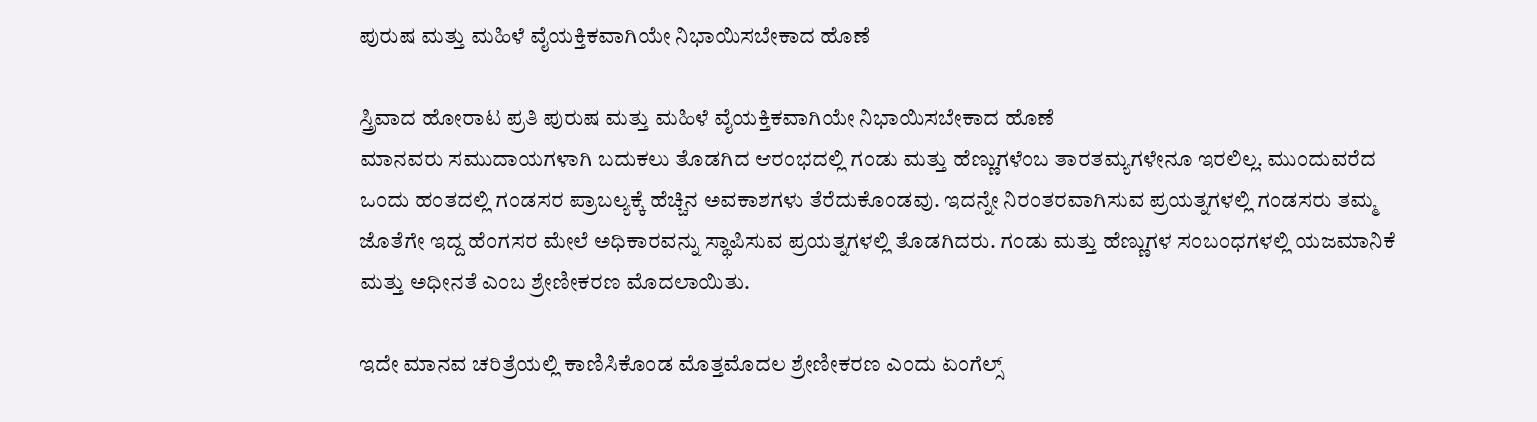ಪುರುಷ ಮತ್ತು ಮಹಿಳೆ ವೈಯಕ್ತಿಕವಾಗಿಯೇ ನಿಭಾಯಿಸಬೇಕಾದ ಹೊಣೆ

ಸ್ತ್ರಿವಾದ ಹೋರಾಟ ಪ್ರತಿ ಪುರುಷ ಮತ್ತು ಮಹಿಳೆ ವೈಯಕ್ತಿಕವಾಗಿಯೇ ನಿಭಾಯಿಸಬೇಕಾದ ಹೊಣೆ
ಮಾನವರು ಸಮುದಾಯಗಳಾಗಿ ಬದುಕಲು ತೊಡಗಿದ ಆರಂಭದಲ್ಲಿ ಗಂಡು ಮತ್ತು ಹೆಣ್ಣುಗಳೆಂಬ ತಾರತಮ್ಯಗಳೇನೂ ಇರಲಿಲ್ಲ. ಮುಂದುವರೆದ ಒಂದು ಹಂತದಲ್ಲಿ ಗಂಡಸರ ಪ್ರಾಬಲ್ಯಕ್ಕೆ ಹೆಚ್ಚಿನ ಅವಕಾಶಗಳು ತೆರೆದುಕೊಂಡವು. ಇದನ್ನೇ ನಿರಂತರವಾಗಿಸುವ ಪ್ರಯತ್ನಗಳಲ್ಲಿ ಗಂಡಸರು ತಮ್ಮ ಜೊತೆಗೇ ಇದ್ದ ಹೆಂಗಸರ ಮೇಲೆ ಅಧಿಕಾರವನ್ನು ಸ್ಥಾಪಿಸುವ ಪ್ರಯತ್ನಗಳಲ್ಲಿ ತೊಡಗಿದರು. ಗಂಡು ಮತ್ತು ಹೆಣ್ಣುಗಳ ಸಂಬಂಧಗಳಲ್ಲಿ ಯಜಮಾನಿಕೆ ಮತ್ತು ಅಧೀನತೆ ಎಂಬ ಶ್ರೇಣೀಕರಣ ಮೊದಲಾಯಿತು.

ಇದೇ ಮಾನವ ಚರಿತ್ರೆಯಲ್ಲಿ ಕಾಣಿಸಿಕೊಂಡ ಮೊತ್ತಮೊದಲ ಶ್ರೇಣೀಕರಣ ಎಂದು ಏಂಗೆಲ್ಸ್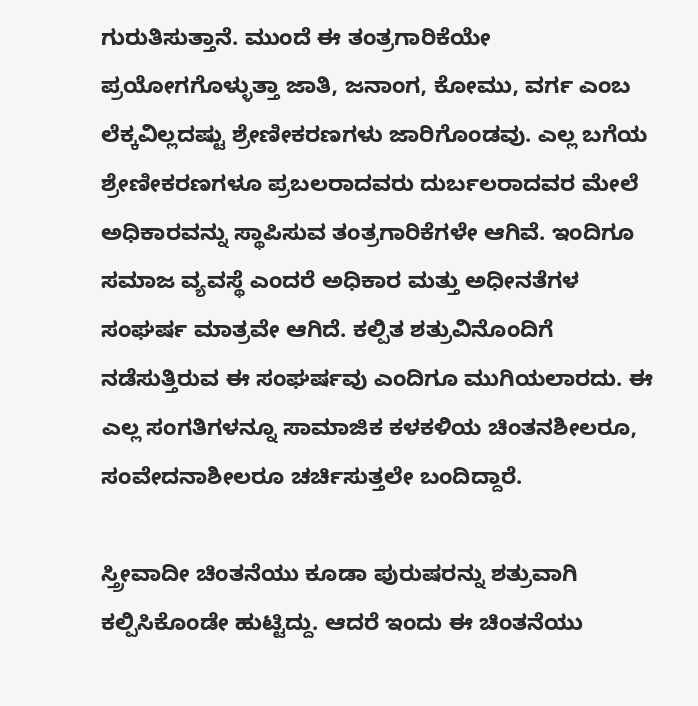ಗುರುತಿಸುತ್ತಾನೆ. ಮುಂದೆ ಈ ತಂತ್ರಗಾರಿಕೆಯೇ ಪ್ರಯೋಗಗೊಳ್ಳುತ್ತಾ ಜಾತಿ, ಜನಾಂಗ, ಕೋಮು, ವರ್ಗ ಎಂಬ ಲೆಕ್ಕವಿಲ್ಲದಷ್ಟು ಶ್ರೇಣೀಕರಣಗಳು ಜಾರಿಗೊಂಡವು. ಎಲ್ಲ ಬಗೆಯ ಶ್ರೇಣೀಕರಣಗಳೂ ಪ್ರಬಲರಾದವರು ದುರ್ಬಲರಾದವರ ಮೇಲೆ ಅಧಿಕಾರವನ್ನು ಸ್ಥಾಪಿಸುವ ತಂತ್ರಗಾರಿಕೆಗಳೇ ಆಗಿವೆ. ಇಂದಿಗೂ ಸಮಾಜ ವ್ಯವಸ್ಥೆ ಎಂದರೆ ಅಧಿಕಾರ ಮತ್ತು ಅಧೀನತೆಗಳ ಸಂಘರ್ಷ ಮಾತ್ರವೇ ಆಗಿದೆ. ಕಲ್ಪಿತ ಶತ್ರುವಿನೊಂದಿಗೆ ನಡೆಸುತ್ತಿರುವ ಈ ಸಂಘರ್ಷವು ಎಂದಿಗೂ ಮುಗಿಯಲಾರದು. ಈ ಎಲ್ಲ ಸಂಗತಿಗಳನ್ನೂ ಸಾಮಾಜಿಕ ಕಳಕಳಿಯ ಚಿಂತನಶೀಲರೂ, ಸಂವೇದನಾಶೀಲರೂ ಚರ್ಚಿಸುತ್ತಲೇ ಬಂದಿದ್ದಾರೆ.

ಸ್ತ್ರೀವಾದೀ ಚಿಂತನೆಯು ಕೂಡಾ ಪುರುಷರನ್ನು ಶತ್ರುವಾಗಿ ಕಲ್ಪಿಸಿಕೊಂಡೇ ಹುಟ್ಟಿದ್ದು. ಆದರೆ ಇಂದು ಈ ಚಿಂತನೆಯು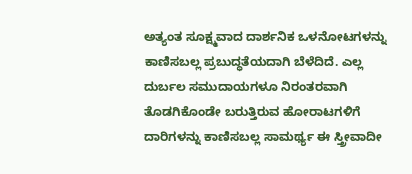ಅತ್ಯಂತ ಸೂಕ್ಷ್ಮವಾದ ದಾರ್ಶನಿಕ ಒಳನೋಟಗಳನ್ನು ಕಾಣಿಸಬಲ್ಲ ಪ್ರಬುದ್ಧತೆಯದಾಗಿ ಬೆಳೆದಿದೆ. ಎಲ್ಲ ದುರ್ಬಲ ಸಮುದಾಯಗಳೂ ನಿರಂತರವಾಗಿ ತೊಡಗಿಕೊಂಡೇ ಬರುತ್ತಿರುವ ಹೋರಾಟಗಳಿಗೆ ದಾರಿಗಳನ್ನು ಕಾಣಿಸಬಲ್ಲ ಸಾಮರ್ಥ್ಯ ಈ ಸ್ತ್ರೀವಾದೀ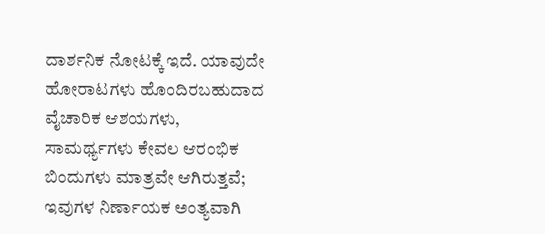ದಾರ್ಶನಿಕ ನೋಟಕ್ಕೆ ಇದೆ. ಯಾವುದೇ ಹೋರಾಟಗಳು ಹೊಂದಿರಬಹುದಾದ ವೈಚಾರಿಕ ಆಶಯಗಳು, ಸಾಮರ್ಥ್ಯಗಳು ಕೇವಲ ಆರಂಭಿಕ ಬಿಂದುಗಳು ಮಾತ್ರವೇ ಆಗಿರುತ್ತವೆ; ಇವುಗಳ ನಿರ್ಣಾಯಕ ಅಂತ್ಯವಾಗಿ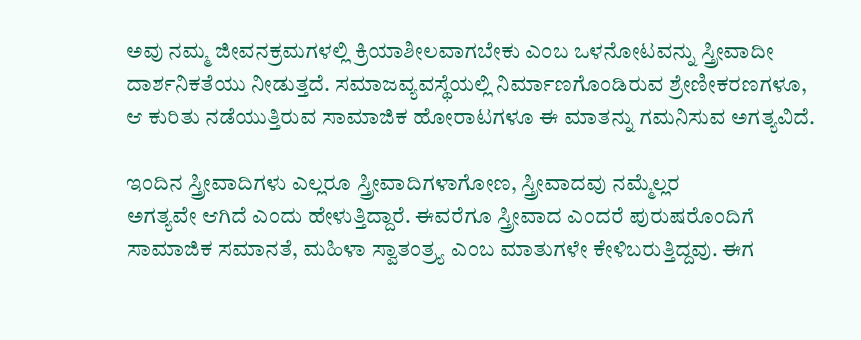ಅವು ನಮ್ಮ ಜೀವನಕ್ರಮಗಳಲ್ಲಿ ಕ್ರಿಯಾಶೀಲವಾಗಬೇಕು ಎಂಬ ಒಳನೋಟವನ್ನು ಸ್ತ್ರೀವಾದೀ ದಾರ್ಶನಿಕತೆಯು ನೀಡುತ್ತದೆ. ಸಮಾಜವ್ಯವಸ್ಥೆಯಲ್ಲಿ ನಿರ್ಮಾಣಗೊಂಡಿರುವ ಶ್ರೇಣೀಕರಣಗಳೂ, ಆ ಕುರಿತು ನಡೆಯುತ್ತಿರುವ ಸಾಮಾಜಿಕ ಹೋರಾಟಗಳೂ ಈ ಮಾತನ್ನು ಗಮನಿಸುವ ಅಗತ್ಯವಿದೆ.

ಇಂದಿನ ಸ್ತ್ರೀವಾದಿಗಳು ಎಲ್ಲರೂ ಸ್ತ್ರೀವಾದಿಗಳಾಗೋಣ, ಸ್ತ್ರೀವಾದವು ನಮ್ಮೆಲ್ಲರ
ಅಗತ್ಯವೇ ಆಗಿದೆ ಎಂದು ಹೇಳುತ್ತಿದ್ದಾರೆ. ಈವರೆಗೂ ಸ್ತ್ರೀವಾದ ಎಂದರೆ ಪುರುಷರೊಂದಿಗೆ ಸಾಮಾಜಿಕ ಸಮಾನತೆ, ಮಹಿಳಾ ಸ್ವಾತಂತ್ರ್ಯ ಎಂಬ ಮಾತುಗಳೇ ಕೇಳಿಬರುತ್ತಿದ್ದವು. ಈಗ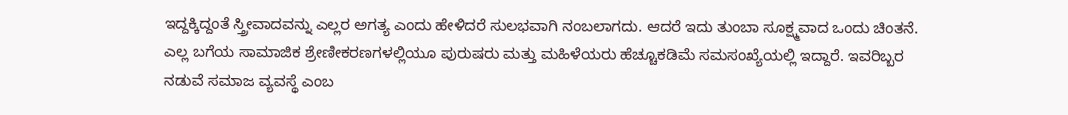ಇದ್ದಕ್ಕಿದ್ದಂತೆ ಸ್ತ್ರೀವಾದವನ್ನು ಎಲ್ಲರ ಅಗತ್ಯ ಎಂದು ಹೇಳಿದರೆ ಸುಲಭವಾಗಿ ನಂಬಲಾಗದು. ಆದರೆ ಇದು ತುಂಬಾ ಸೂಕ್ಷ್ಮವಾದ ಒಂದು ಚಿಂತನೆ. ಎಲ್ಲ ಬಗೆಯ ಸಾಮಾಜಿಕ ಶ್ರೇಣೀಕರಣಗಳಲ್ಲಿಯೂ ಪುರುಷರು ಮತ್ತು ಮಹಿಳೆಯರು ಹೆಚ್ಚೂಕಡಿಮೆ ಸಮಸಂಖ್ಯೆಯಲ್ಲಿ ಇದ್ದಾರೆ. ಇವರಿಬ್ಬರ ನಡುವೆ ಸಮಾಜ ವ್ಯವಸ್ಥೆ ಎಂಬ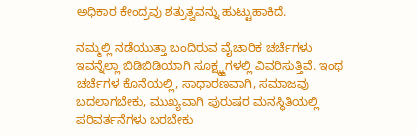ಅಧಿಕಾರ ಕೇಂದ್ರವು ಶತ್ರುತ್ವವನ್ನು ಹುಟ್ಟುಹಾಕಿದೆ.

ನಮ್ಮಲ್ಲಿ ನಡೆಯುತ್ತಾ ಬಂದಿರುವ ವೈಚಾರಿಕ ಚರ್ಚೆಗಳು ಇವನ್ನೆಲ್ಲಾ ಬಿಡಿಬಿಡಿಯಾಗಿ ಸೂಕ್ಷ್ಮ್ಮಗಳಲ್ಲಿ ವಿವರಿಸುತ್ತಿವೆ. ಇಂಥ ಚರ್ಚೆಗಳ ಕೊನೆಯಲ್ಲಿ, ಸಾಧಾರಣವಾಗಿ, ಸಮಾಜವು ಬದಲಾಗಬೇಕು, ಮುಖ್ಯವಾಗಿ ಪುರುಷರ ಮನಸ್ಥಿತಿಯಲ್ಲಿ ಪರಿವರ್ತನೆಗಳು ಬರಬೇಕು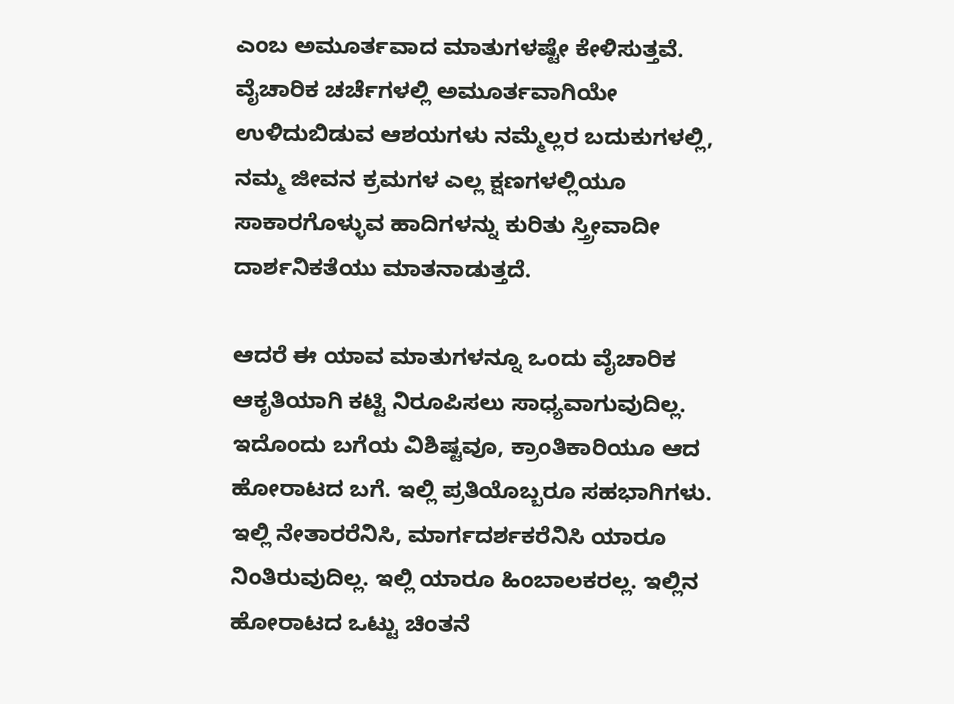ಎಂಬ ಅಮೂರ್ತವಾದ ಮಾತುಗಳಷ್ಟೇ ಕೇಳಿಸುತ್ತವೆ. ವೈಚಾರಿಕ ಚರ್ಚೆಗಳಲ್ಲಿ ಅಮೂರ್ತವಾಗಿಯೇ ಉಳಿದುಬಿಡುವ ಆಶಯಗಳು ನಮ್ಮೆಲ್ಲರ ಬದುಕುಗಳಲ್ಲಿ, ನಮ್ಮ ಜೀವನ ಕ್ರಮಗಳ ಎಲ್ಲ ಕ್ಷಣಗಳಲ್ಲಿಯೂ ಸಾಕಾರಗೊಳ್ಳುವ ಹಾದಿಗಳನ್ನು ಕುರಿತು ಸ್ತ್ರೀವಾದೀ ದಾರ್ಶನಿಕತೆಯು ಮಾತನಾಡುತ್ತದೆ.

ಆದರೆ ಈ ಯಾವ ಮಾತುಗಳನ್ನೂ ಒಂದು ವೈಚಾರಿಕ ಆಕೃತಿಯಾಗಿ ಕಟ್ಟಿ ನಿರೂಪಿಸಲು ಸಾಧ್ಯವಾಗುವುದಿಲ್ಲ. ಇದೊಂದು ಬಗೆಯ ವಿಶಿಷ್ಟವೂ, ಕ್ರಾಂತಿಕಾರಿಯೂ ಆದ ಹೋರಾಟದ ಬಗೆ. ಇಲ್ಲಿ ಪ್ರತಿಯೊಬ್ಬರೂ ಸಹಭಾಗಿಗಳು. ಇಲ್ಲಿ ನೇತಾರರೆನಿಸಿ, ಮಾರ್ಗದರ್ಶಕರೆನಿಸಿ ಯಾರೂ ನಿಂತಿರುವುದಿಲ್ಲ. ಇಲ್ಲಿ ಯಾರೂ ಹಿಂಬಾಲಕರಲ್ಲ. ಇಲ್ಲಿನ ಹೋರಾಟದ ಒಟ್ಟು ಚಿಂತನೆ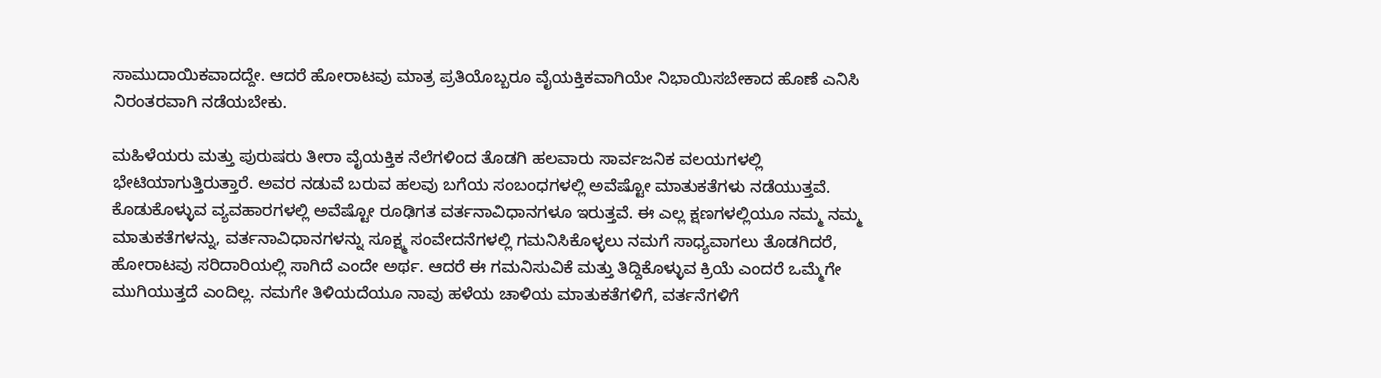ಸಾಮುದಾಯಿಕವಾದದ್ದೇ. ಆದರೆ ಹೋರಾಟವು ಮಾತ್ರ ಪ್ರತಿಯೊಬ್ಬರೂ ವೈಯಕ್ತಿಕವಾಗಿಯೇ ನಿಭಾಯಿಸಬೇಕಾದ ಹೊಣೆ ಎನಿಸಿ ನಿರಂತರವಾಗಿ ನಡೆಯಬೇಕು.

ಮಹಿಳೆಯರು ಮತ್ತು ಪುರುಷರು ತೀರಾ ವೈಯಕ್ತಿಕ ನೆಲೆಗಳಿಂದ ತೊಡಗಿ ಹಲವಾರು ಸಾರ್ವಜನಿಕ ವಲಯಗಳಲ್ಲಿ ಭೇಟಿಯಾಗುತ್ತಿರುತ್ತಾರೆ. ಅವರ ನಡುವೆ ಬರುವ ಹಲವು ಬಗೆಯ ಸಂಬಂಧಗಳಲ್ಲಿ ಅವೆಷ್ಟೋ ಮಾತುಕತೆಗಳು ನಡೆಯುತ್ತವೆ. ಕೊಡುಕೊಳ್ಳುವ ವ್ಯವಹಾರಗಳಲ್ಲಿ ಅವೆಷ್ಟೋ ರೂಢಿಗತ ವರ್ತನಾವಿಧಾನಗಳೂ ಇರುತ್ತವೆ. ಈ ಎಲ್ಲ ಕ್ಷಣಗಳಲ್ಲಿಯೂ ನಮ್ಮ ನಮ್ಮ ಮಾತುಕತೆಗಳನ್ನು, ವರ್ತನಾವಿಧಾನಗಳನ್ನು ಸೂಕ್ಷ್ಮ ಸಂವೇದನೆಗಳಲ್ಲಿ ಗಮನಿಸಿಕೊಳ್ಳಲು ನಮಗೆ ಸಾಧ್ಯವಾಗಲು ತೊಡಗಿದರೆ, ಹೋರಾಟವು ಸರಿದಾರಿಯಲ್ಲಿ ಸಾಗಿದೆ ಎಂದೇ ಅರ್ಥ. ಆದರೆ ಈ ಗಮನಿಸುವಿಕೆ ಮತ್ತು ತಿದ್ದಿಕೊಳ್ಳುವ ಕ್ರಿಯೆ ಎಂದರೆ ಒಮ್ಮೆಗೇ ಮುಗಿಯುತ್ತದೆ ಎಂದಿಲ್ಲ. ನಮಗೇ ತಿಳಿಯದೆಯೂ ನಾವು ಹಳೆಯ ಚಾಳಿಯ ಮಾತುಕತೆಗಳಿಗೆ, ವರ್ತನೆಗಳಿಗೆ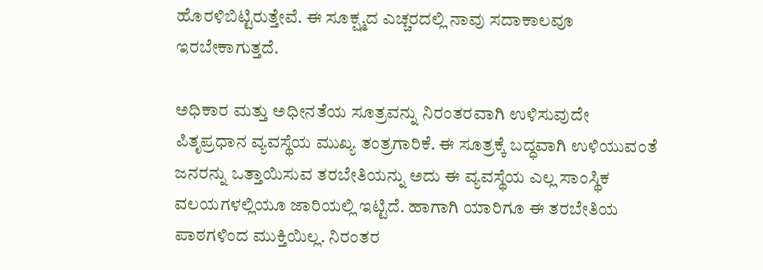ಹೊರಳಿಬಿಟ್ಟಿರುತ್ತೇವೆ. ಈ ಸೂಕ್ಷ್ಮದ ಎಚ್ಚರದಲ್ಲಿ ನಾವು ಸದಾಕಾಲವೂ ಇರಬೇಕಾಗುತ್ತದೆ.

ಅಧಿಕಾರ ಮತ್ತು ಅಧೀನತೆಯ ಸೂತ್ರವನ್ನು ನಿರಂತರವಾಗಿ ಉಳಿಸುವುದೇ ಪಿತೃಪ್ರಧಾನ ವ್ಯವಸ್ಥೆಯ ಮುಖ್ಯ ತಂತ್ರಗಾರಿಕೆ. ಈ ಸೂತ್ರಕ್ಕೆ ಬದ್ಧವಾಗಿ ಉಳಿಯುವಂತೆ ಜನರನ್ನು ಒತ್ತಾಯಿಸುವ ತರಬೇತಿಯನ್ನು ಅದು ಈ ವ್ಯವಸ್ಥೆಯ ಎಲ್ಲ ಸಾಂಸ್ಥಿಕ ವಲಯಗಳಲ್ಲಿಯೂ ಜಾರಿಯಲ್ಲಿ ಇಟ್ಟಿದೆ. ಹಾಗಾಗಿ ಯಾರಿಗೂ ಈ ತರಬೇತಿಯ ಪಾಠಗಳಿಂದ ಮುಕ್ತಿಯಿಲ್ಲ. ನಿರಂತರ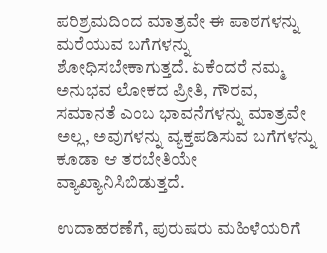ಪರಿಶ್ರಮದಿಂದ ಮಾತ್ರವೇ ಈ ಪಾಠಗಳನ್ನು ಮರೆಯುವ ಬಗೆಗಳನ್ನು ಶೋಧಿಸಬೇಕಾಗುತ್ತದೆ. ಏಕೆಂದರೆ ನಮ್ಮ ಅನುಭವ ಲೋಕದ ಪ್ರೀತಿ, ಗೌರವ, ಸಮಾನತೆ ಎಂಬ ಭಾವನೆಗಳನ್ನು ಮಾತ್ರವೇ ಅಲ್ಲ, ಅವುಗಳನ್ನು ವ್ಯಕ್ತಪಡಿಸುವ ಬಗೆಗಳನ್ನು ಕೂಡಾ ಆ ತರಬೇತಿಯೇ ವ್ಯಾಖ್ಯಾನಿಸಿಬಿಡುತ್ತದೆ.

ಉದಾಹರಣೆಗೆ, ಪುರುಷರು ಮಹಿಳೆಯರಿಗೆ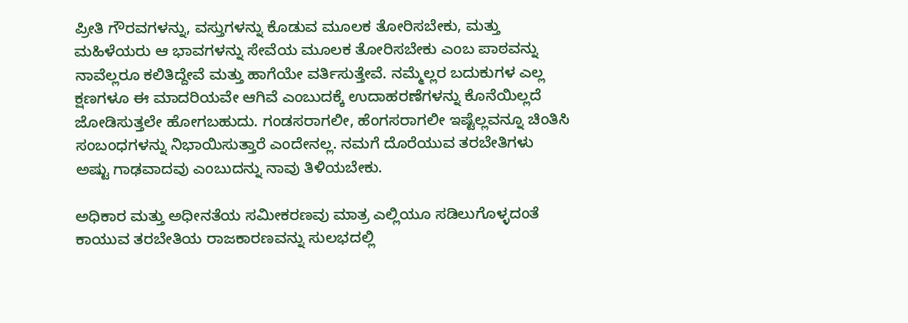ಪ್ರೀತಿ ಗೌರವಗಳನ್ನು, ವಸ್ತುಗಳನ್ನು ಕೊಡುವ ಮೂಲಕ ತೋರಿಸಬೇಕು, ಮತ್ತು ಮಹಿಳೆಯರು ಆ ಭಾವಗಳನ್ನು ಸೇವೆಯ ಮೂಲಕ ತೋರಿಸಬೇಕು ಎಂಬ ಪಾಠವನ್ನು ನಾವೆಲ್ಲರೂ ಕಲಿತಿದ್ದೇವೆ ಮತ್ತು ಹಾಗೆಯೇ ವರ್ತಿಸುತ್ತೇವೆ. ನಮ್ಮೆಲ್ಲರ ಬದುಕುಗಳ ಎಲ್ಲ ಕ್ಷಣಗಳೂ ಈ ಮಾದರಿಯವೇ ಆಗಿವೆ ಎಂಬುದಕ್ಕೆ ಉದಾಹರಣೆಗಳನ್ನು ಕೊನೆಯಿಲ್ಲದೆ ಜೋಡಿಸುತ್ತಲೇ ಹೋಗಬಹುದು. ಗಂಡಸರಾಗಲೀ, ಹೆಂಗಸರಾಗಲೀ ಇಷ್ಟೆಲ್ಲವನ್ನೂ ಚಿಂತಿಸಿ ಸಂಬಂಧಗಳನ್ನು ನಿಭಾಯಿಸುತ್ತಾರೆ ಎಂದೇನಲ್ಲ. ನಮಗೆ ದೊರೆಯುವ ತರಬೇತಿಗಳು ಅಷ್ಟು ಗಾಢವಾದವು ಎಂಬುದನ್ನು ನಾವು ತಿಳಿಯಬೇಕು.

ಅಧಿಕಾರ ಮತ್ತು ಅಧೀನತೆಯ ಸಮೀಕರಣವು ಮಾತ್ರ ಎಲ್ಲಿಯೂ ಸಡಿಲುಗೊಳ್ಳದಂತೆ ಕಾಯುವ ತರಬೇತಿಯ ರಾಜಕಾರಣವನ್ನು ಸುಲಭದಲ್ಲಿ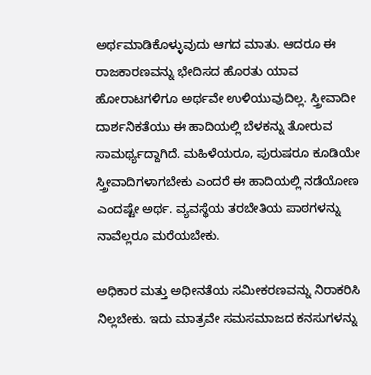ಅರ್ಥಮಾಡಿಕೊಳ್ಳುವುದು ಆಗದ ಮಾತು. ಆದರೂ ಈ ರಾಜಕಾರಣವನ್ನು ಭೇದಿಸದ ಹೊರತು ಯಾವ ಹೋರಾಟಗಳಿಗೂ ಅರ್ಥವೇ ಉಳಿಯುವುದಿಲ್ಲ. ಸ್ತ್ರೀವಾದೀ ದಾರ್ಶನಿಕತೆಯು ಈ ಹಾದಿಯಲ್ಲಿ ಬೆಳಕನ್ನು ತೋರುವ ಸಾಮರ್ಥ್ಯದ್ದಾಗಿದೆ. ಮಹಿಳೆಯರೂ, ಪುರುಷರೂ ಕೂಡಿಯೇ ಸ್ತ್ರೀವಾದಿಗಳಾಗಬೇಕು ಎಂದರೆ ಈ ಹಾದಿಯಲ್ಲಿ ನಡೆಯೋಣ ಎಂದಷ್ಟೇ ಅರ್ಥ. ವ್ಯವಸ್ಥೆಯ ತರಬೇತಿಯ ಪಾಠಗಳನ್ನು ನಾವೆಲ್ಲರೂ ಮರೆಯಬೇಕು.

ಅಧಿಕಾರ ಮತ್ತು ಅಧೀನತೆಯ ಸಮೀಕರಣವನ್ನು ನಿರಾಕರಿಸಿ ನಿಲ್ಲಬೇಕು. ಇದು ಮಾತ್ರವೇ ಸಮಸಮಾಜದ ಕನಸುಗಳನ್ನು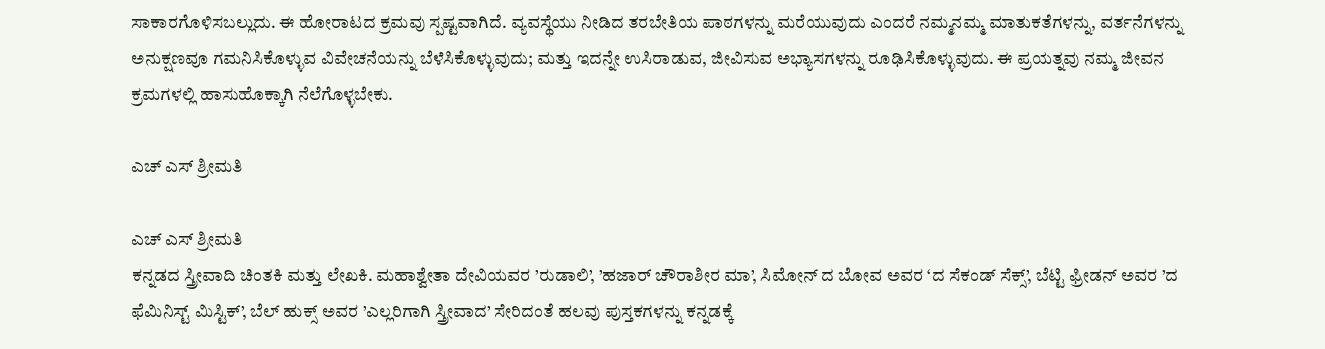ಸಾಕಾರಗೊಳಿಸಬಲ್ಲುದು. ಈ ಹೋರಾಟದ ಕ್ರಮವು ಸ್ಪಷ್ಟವಾಗಿದೆ. ವ್ಯವಸ್ಥೆಯು ನೀಡಿದ ತರಬೇತಿಯ ಪಾಠಗಳನ್ನು ಮರೆಯುವುದು ಎಂದರೆ ನಮ್ಮನಮ್ಮ ಮಾತುಕತೆಗಳನ್ನು, ವರ್ತನೆಗಳನ್ನು ಅನುಕ್ಷಣವೂ ಗಮನಿಸಿಕೊಳ್ಳುವ ವಿವೇಚನೆಯನ್ನು ಬೆಳೆಸಿಕೊಳ್ಳುವುದು; ಮತ್ತು ಇದನ್ನೇ ಉಸಿರಾಡುವ, ಜೀವಿಸುವ ಅಭ್ಯಾಸಗಳನ್ನು ರೂಢಿಸಿಕೊಳ್ಳುವುದು. ಈ ಪ್ರಯತ್ನವು ನಮ್ಮ ಜೀವನ ಕ್ರಮಗಳಲ್ಲಿ ಹಾಸುಹೊಕ್ಕಾಗಿ ನೆಲೆಗೊಳ್ಳಬೇಕು.

ಎಚ್ ಎಸ್ ಶ್ರೀಮತಿ

ಎಚ್ ಎಸ್ ಶ್ರೀಮತಿ
ಕನ್ನಡದ ಸ್ತ್ರೀವಾದಿ ಚಿಂತಕಿ ಮತ್ತು ಲೇಖಕಿ. ಮಹಾಶ್ವೇತಾ ದೇವಿಯವರ ’ರುಡಾಲಿ’, ’ಹಜಾರ್ ಚೌರಾಶೀರ ಮಾ’, ಸಿಮೋನ್ ದ ಬೋವ ಅವರ ‘ದ ಸೆಕಂಡ್ ಸೆಕ್ಸ್’, ಬೆಟ್ಟಿ ಫ್ರೀಡನ್ ಅವರ ’ದ ಫೆಮಿನಿಸ್ಟ್ ಮಿಸ್ಟಿಕ್’, ಬೆಲ್ ಹುಕ್ಸ್ ಅವರ ’ಎಲ್ಲರಿಗಾಗಿ ಸ್ತ್ರೀವಾದ’ ಸೇರಿದಂತೆ ಹಲವು ಪುಸ್ತಕಗಳನ್ನು ಕನ್ನಡಕ್ಕೆ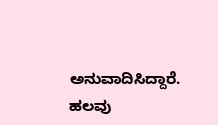ಅನುವಾದಿಸಿದ್ದಾರೆ. ಹಲವು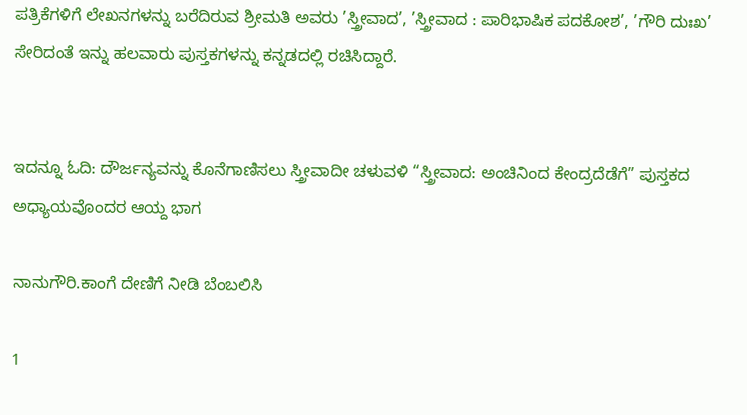ಪತ್ರಿಕೆಗಳಿಗೆ ಲೇಖನಗಳನ್ನು ಬರೆದಿರುವ ಶ್ರೀಮತಿ ಅವರು ’ಸ್ತ್ರೀವಾದ’, ’ಸ್ತ್ರೀವಾದ : ಪಾರಿಭಾಷಿಕ ಪದಕೋಶ’, ’ಗೌರಿ ದುಃಖ’ ಸೇರಿದಂತೆ ಇನ್ನು ಹಲವಾರು ಪುಸ್ತಕಗಳನ್ನು ಕನ್ನಡದಲ್ಲಿ ರಚಿಸಿದ್ದಾರೆ.


ಇದನ್ನೂ ಓದಿ: ದೌರ್ಜನ್ಯವನ್ನು ಕೊನೆಗಾಣಿಸಲು ಸ್ತ್ರೀವಾದೀ ಚಳುವಳಿ “ಸ್ತ್ರೀವಾದ: ಅಂಚಿನಿಂದ ಕೇಂದ್ರದೆಡೆಗೆ” ಪುಸ್ತಕದ ಅಧ್ಯಾಯವೊಂದರ ಆಯ್ದ ಭಾಗ

ನಾನುಗೌರಿ.ಕಾಂಗೆ ದೇಣಿಗೆ ನೀಡಿ ಬೆಂಬಲಿಸಿ

1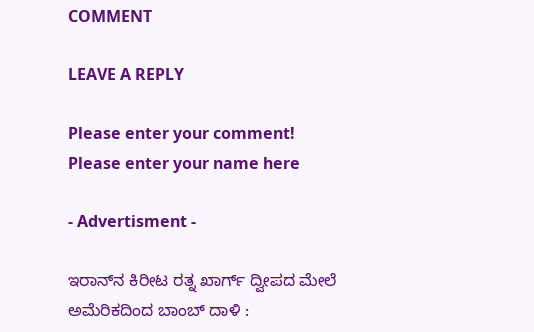COMMENT

LEAVE A REPLY

Please enter your comment!
Please enter your name here

- Advertisment -

ಇರಾನ್‌ನ ಕಿರೀಟ ರತ್ನ ಖಾರ್ಗ್ ದ್ವೀಪದ ಮೇಲೆ ಅಮೆರಿಕದಿಂದ ಬಾಂಬ್ ದಾಳಿ :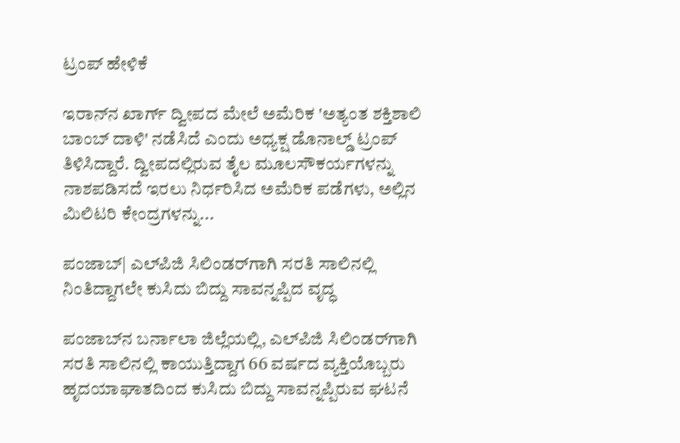ಟ್ರಂಪ್ ಹೇಳಿಕೆ

ಇರಾನ್‌ನ ಖಾರ್ಗ್ ದ್ವೀಪದ ಮೇಲೆ ಅಮೆರಿಕ 'ಅತ್ಯಂತ ಶಕ್ತಿಶಾಲಿ ಬಾಂಬ್ ದಾಳಿ' ನಡೆಸಿದೆ ಎಂದು ಅಧ್ಯಕ್ಷ ಡೊನಾಲ್ಡ್ ಟ್ರಂಪ್ ತಿಳಿಸಿದ್ದಾರೆ. ದ್ವೀಪದಲ್ಲಿರುವ ತೈಲ ಮೂಲಸೌಕರ್ಯಗಳನ್ನು ನಾಶಪಡಿಸದೆ ಇರಲು ನಿರ್ಧರಿಸಿದ ಅಮೆರಿಕ ಪಡೆಗಳು, ಅಲ್ಲಿನ ಮಿಲಿಟರಿ ಕೇಂದ್ರಗಳನ್ನು...

ಪಂಜಾಬ್‌| ಎಲ್‌ಪಿಜಿ ಸಿಲಿಂಡರ್‌ಗಾಗಿ ಸರತಿ ಸಾಲಿನಲ್ಲಿ ನಿಂತಿದ್ದಾಗಲೇ ಕುಸಿದು ಬಿದ್ದು ಸಾವನ್ನಪ್ಪಿದ ವೃದ್ಧ

ಪಂಜಾಬ್‌ನ ಬರ್ನಾಲಾ ಜಿಲ್ಲೆಯಲ್ಲಿ, ಎಲ್‌ಪಿಜಿ ಸಿಲಿಂಡರ್‌ಗಾಗಿ ಸರತಿ ಸಾಲಿನಲ್ಲಿ ಕಾಯುತ್ತಿದ್ದಾಗ 66 ವರ್ಷದ ವ್ಯಕ್ತಿಯೊಬ್ಬರು ಹೃದಯಾಘಾತದಿಂದ ಕುಸಿದು ಬಿದ್ದು ಸಾವನ್ನಪ್ಪಿರುವ ಘಟನೆ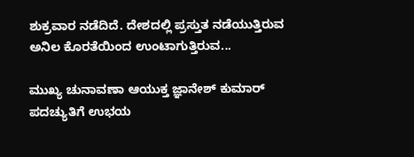ಶುಕ್ರವಾರ ನಡೆದಿದೆ. ದೇಶದಲ್ಲಿ ಪ್ರಸ್ತುತ ನಡೆಯುತ್ತಿರುವ ಅನಿಲ ಕೊರತೆಯಿಂದ ಉಂಟಾಗುತ್ತಿರುವ...

ಮುಖ್ಯ ಚುನಾವಣಾ ಆಯುಕ್ತ ಜ್ಞಾನೇಶ್ ಕುಮಾರ್ ಪದಚ್ಯುತಿಗೆ ಉಭಯ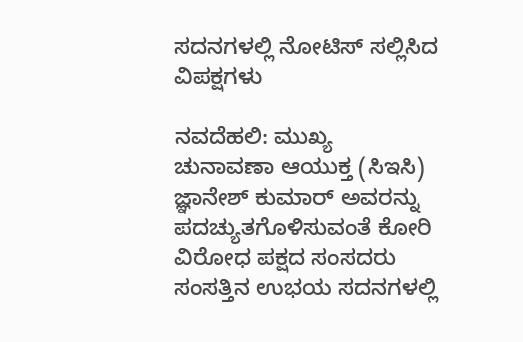ಸದನಗಳಲ್ಲಿ ನೋಟಿಸ್ ಸಲ್ಲಿಸಿದ ವಿಪಕ್ಷಗಳು

ನವದೆಹಲಿ: ಮುಖ್ಯ ಚುನಾವಣಾ ಆಯುಕ್ತ (ಸಿಇಸಿ) ಜ್ಞಾನೇಶ್ ಕುಮಾರ್ ಅವರನ್ನು ಪದಚ್ಯುತಗೊಳಿಸುವಂತೆ ಕೋರಿ ವಿರೋಧ ಪಕ್ಷದ ಸಂಸದರು ಸಂಸತ್ತಿನ ಉಭಯ ಸದನಗಳಲ್ಲಿ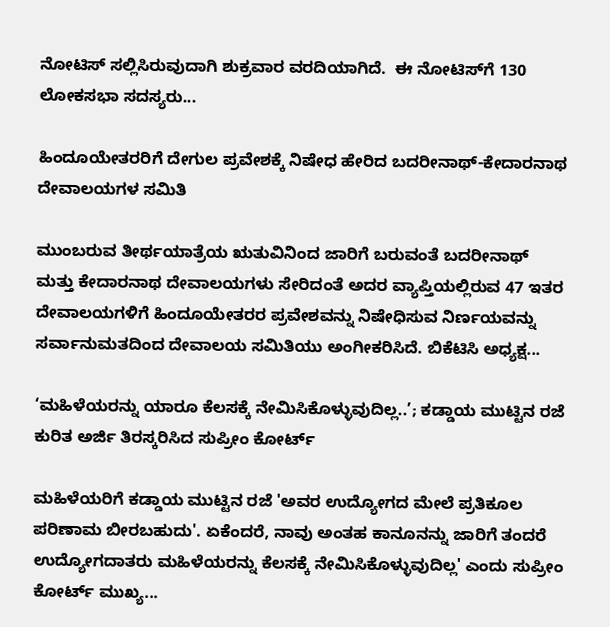ನೋಟಿಸ್ ಸಲ್ಲಿಸಿರುವುದಾಗಿ ಶುಕ್ರವಾರ ವರದಿಯಾಗಿದೆ.  ಈ ನೋಟಿಸ್‌ಗೆ 130 ಲೋಕಸಭಾ ಸದಸ್ಯರು...

ಹಿಂದೂಯೇತರರಿಗೆ ದೇಗುಲ ಪ್ರವೇಶಕ್ಕೆ ನಿಷೇಧ ಹೇರಿದ ಬದರೀನಾಥ್-ಕೇದಾರನಾಥ ದೇವಾಲಯಗಳ ಸಮಿತಿ

ಮುಂಬರುವ ತೀರ್ಥಯಾತ್ರೆಯ ಋತುವಿನಿಂದ ಜಾರಿಗೆ ಬರುವಂತೆ ಬದರೀನಾಥ್ ಮತ್ತು ಕೇದಾರನಾಥ ದೇವಾಲಯಗಳು ಸೇರಿದಂತೆ ಅದರ ವ್ಯಾಪ್ತಿಯಲ್ಲಿರುವ 47 ಇತರ ದೇವಾಲಯಗಳಿಗೆ ಹಿಂದೂಯೇತರರ ಪ್ರವೇಶವನ್ನು ನಿಷೇಧಿಸುವ ನಿರ್ಣಯವನ್ನು ಸರ್ವಾನುಮತದಿಂದ ದೇವಾಲಯ ಸಮಿತಿಯು ಅಂಗೀಕರಿಸಿದೆ. ಬಿಕೆಟಿಸಿ ಅಧ್ಯಕ್ಷ...

‘ಮಹಿಳೆಯರನ್ನು ಯಾರೂ ಕೆಲಸಕ್ಕೆ ನೇಮಿಸಿಕೊಳ್ಳುವುದಿಲ್ಲ..’; ಕಡ್ಡಾಯ ಮುಟ್ಟಿನ ರಜೆ ಕುರಿತ ಅರ್ಜಿ ತಿರಸ್ಕರಿಸಿದ ಸುಪ್ರೀಂ ಕೋರ್ಟ್

ಮಹಿಳೆಯರಿಗೆ ಕಡ್ಡಾಯ ಮುಟ್ಟಿನ ರಜೆ 'ಅವರ ಉದ್ಯೋಗದ ಮೇಲೆ ಪ್ರತಿಕೂಲ ಪರಿಣಾಮ ಬೀರಬಹುದು'. ಏಕೆಂದರೆ, ನಾವು ಅಂತಹ ಕಾನೂನನ್ನು ಜಾರಿಗೆ ತಂದರೆ ಉದ್ಯೋಗದಾತರು ಮಹಿಳೆಯರನ್ನು ಕೆಲಸಕ್ಕೆ ನೇಮಿಸಿಕೊಳ್ಳುವುದಿಲ್ಲ' ಎಂದು ಸುಪ್ರೀಂ ಕೋರ್ಟ್‌ ಮುಖ್ಯ...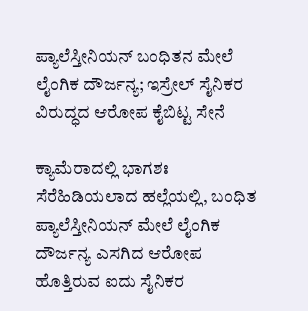ಪ್ಯಾಲೆಸ್ತೀನಿಯನ್ ಬಂಧಿತನ ಮೇಲೆ ಲೈಂಗಿಕ ದೌರ್ಜನ್ಯ; ಇಸ್ರೇಲ್ ಸೈನಿಕರ ವಿರುದ್ಧದ ಆರೋಪ ಕೈಬಿಟ್ಟ ಸೇನೆ

ಕ್ಯಾಮೆರಾದಲ್ಲಿ ಭಾಗಶಃ ಸೆರೆಹಿಡಿಯಲಾದ ಹಲ್ಲೆಯಲ್ಲಿ, ಬಂಧಿತ ಪ್ಯಾಲೆಸ್ತೀನಿಯನ್ ಮೇಲೆ ಲೈಂಗಿಕ ದೌರ್ಜನ್ಯ ಎಸಗಿದ ಆರೋಪ ಹೊತ್ತಿರುವ ಐದು ಸೈನಿಕರ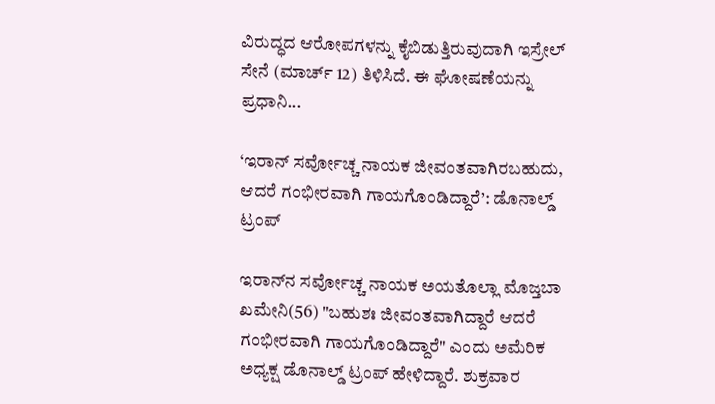ವಿರುದ್ಧದ ಆರೋಪಗಳನ್ನು ಕೈಬಿಡುತ್ತಿರುವುದಾಗಿ ಇಸ್ರೇಲ್ ಸೇನೆ (ಮಾರ್ಚ್ 12) ತಿಳಿಸಿದೆ. ಈ ಘೋಷಣೆಯನ್ನು ಪ್ರಧಾನಿ...

‘ಇರಾನ್ ಸರ್ವೋಚ್ಚ ನಾಯಕ ಜೀವಂತವಾಗಿರಬಹುದು, ಆದರೆ ಗಂಭೀರವಾಗಿ ಗಾಯಗೊಂಡಿದ್ದಾರೆ’: ಡೊನಾಲ್ಡ್ ಟ್ರಂಪ್

ಇರಾನ್‌ನ ಸರ್ವೋಚ್ಚ ನಾಯಕ ಅಯತೊಲ್ಲಾ ಮೊಜ್ತಬಾ ಖಮೇನಿ(56) "ಬಹುಶಃ ಜೀವಂತವಾಗಿದ್ದಾರೆ ಆದರೆ ಗಂಭೀರವಾಗಿ ಗಾಯಗೊಂಡಿದ್ದಾರೆ" ಎಂದು ಅಮೆರಿಕ ಅಧ್ಯಕ್ಷ ಡೊನಾಲ್ಡ್ ಟ್ರಂಪ್ ಹೇಳಿದ್ದಾರೆ. ಶುಕ್ರವಾರ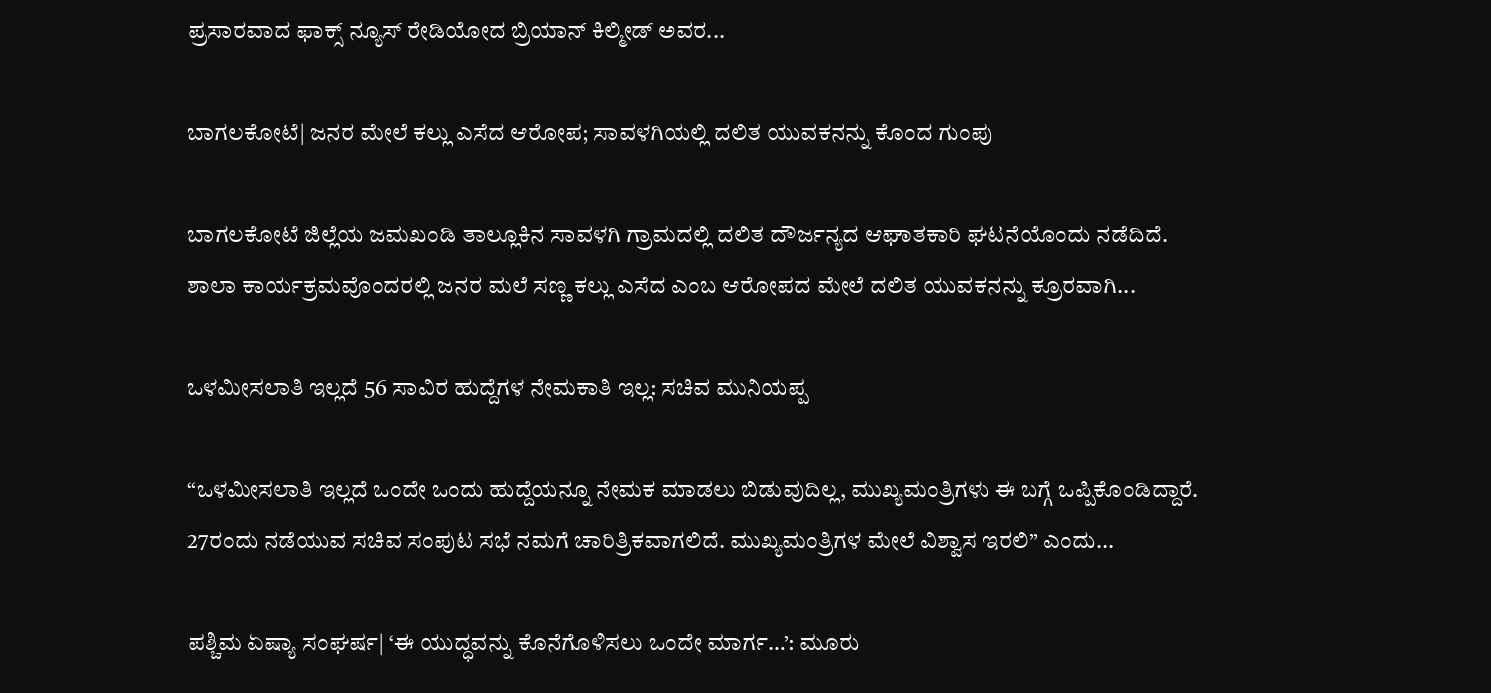ಪ್ರಸಾರವಾದ ಫಾಕ್ಸ್ ನ್ಯೂಸ್ ರೇಡಿಯೋದ ಬ್ರಿಯಾನ್ ಕಿಲ್ಮೀಡ್ ಅವರ...

ಬಾಗಲಕೋಟೆ| ಜನರ ಮೇಲೆ ಕಲ್ಲು ಎಸೆದ ಆರೋಪ; ಸಾವಳಗಿಯಲ್ಲಿ ದಲಿತ ಯುವಕನನ್ನು ಕೊಂದ ಗುಂಪು

ಬಾಗಲಕೋಟೆ ಜಿಲ್ಲೆಯ ಜಮಖಂಡಿ ತಾಲ್ಲೂಕಿನ ಸಾವಳಗಿ ಗ್ರಾಮದಲ್ಲಿ ದಲಿತ ದೌರ್ಜನ್ಯದ ಆಘಾತಕಾರಿ ಘಟನೆಯೊಂದು ನಡೆದಿದೆ. ಶಾಲಾ ಕಾರ್ಯಕ್ರಮವೊಂದರಲ್ಲಿ ಜನರ ಮಲೆ ಸಣ್ಣ ಕಲ್ಲು ಎಸೆದ ಎಂಬ ಆರೋಪದ ಮೇಲೆ ದಲಿತ ಯುವಕನನ್ನು ಕ್ರೂರವಾಗಿ...

ಒಳಮೀಸಲಾತಿ ಇಲ್ಲದೆ 56 ಸಾವಿರ ಹುದ್ದೆಗಳ ನೇಮಕಾತಿ ಇಲ್ಲ: ಸಚಿವ ಮುನಿಯಪ್ಪ

“ಒಳಮೀಸಲಾತಿ ಇಲ್ಲದೆ ಒಂದೇ ಒಂದು ಹುದ್ದೆಯನ್ನೂ ನೇಮಕ ಮಾಡಲು ಬಿಡುವುದಿಲ್ಲ, ಮುಖ್ಯಮಂತ್ರಿಗಳು ಈ ಬಗ್ಗೆ ಒಪ್ಪಿಕೊಂಡಿದ್ದಾರೆ. 27ರಂದು ನಡೆಯುವ ಸಚಿವ ಸಂಪುಟ ಸಭೆ ನಮಗೆ ಚಾರಿತ್ರಿಕವಾಗಲಿದೆ. ಮುಖ್ಯಮಂತ್ರಿಗಳ ಮೇಲೆ ವಿಶ್ವಾಸ ಇರಲಿ” ಎಂದು...

ಪಶ್ಚಿಮ ಏಷ್ಯಾ ಸಂಘರ್ಷ| ‘ಈ ಯುದ್ಧವನ್ನು ಕೊನೆಗೊಳಿಸಲು ಒಂದೇ ಮಾರ್ಗ…’: ಮೂರು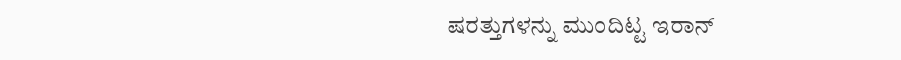ಷರತ್ತುಗಳನ್ನು ಮುಂದಿಟ್ಟ ಇರಾನ್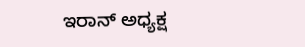ಇರಾನ್ ಅಧ್ಯಕ್ಷ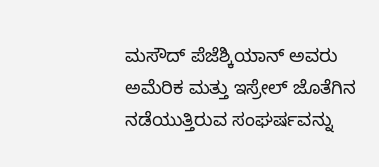ಮಸೌದ್ ಪೆಜೆಶ್ಕಿಯಾನ್ ಅವರು ಅಮೆರಿಕ ಮತ್ತು ಇಸ್ರೇಲ್ ಜೊತೆಗಿನ ನಡೆಯುತ್ತಿರುವ ಸಂಘರ್ಷವನ್ನು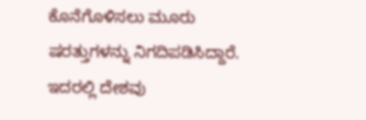ಕೊನೆಗೊಳಿಸಲು ಮೂರು ಷರತ್ತುಗಳನ್ನು ನಿಗದಿಪಡಿಸಿದ್ದಾರೆ. ಇದರಲ್ಲಿ ದೇಶವು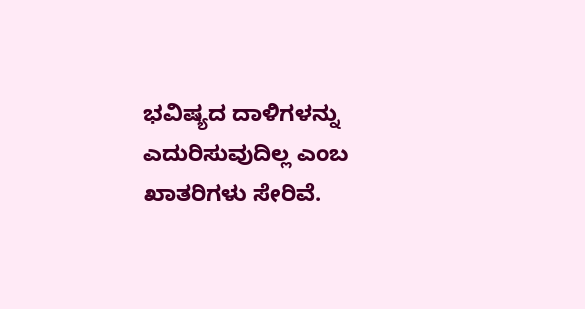ಭವಿಷ್ಯದ ದಾಳಿಗಳನ್ನು ಎದುರಿಸುವುದಿಲ್ಲ ಎಂಬ ಖಾತರಿಗಳು ಸೇರಿವೆ.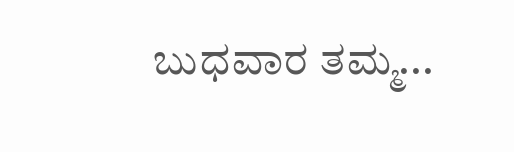ಬುಧವಾರ ತಮ್ಮ...